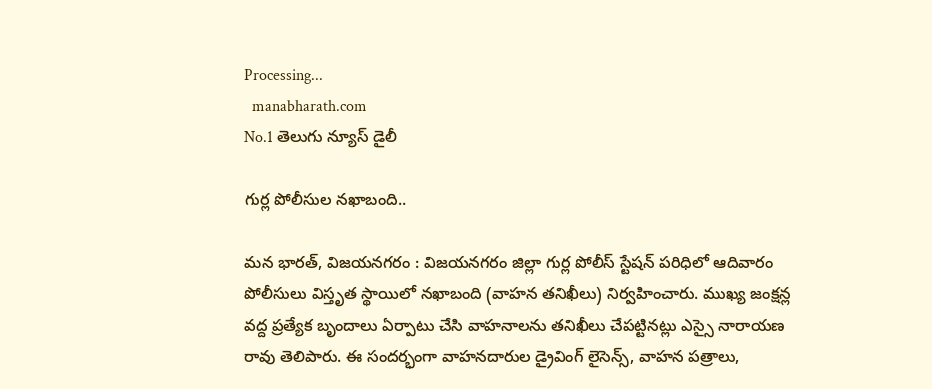Processing...
  manabharath.com
No.1 తెలుగు న్యూస్ డైలీ

గుర్ల పోలీసుల నఖాబంది..

మన భారత్, విజయనగరం : విజయనగరం జిల్లా గుర్ల పోలీస్ స్టేషన్ పరిధిలో ఆదివారం పోలీసులు విస్తృత స్థాయిలో నఖాబంది (వాహన తనిఖీలు) నిర్వహించారు. ముఖ్య జంక్షన్ల వద్ద ప్రత్యేక బృందాలు ఏర్పాటు చేసి వాహనాలను తనిఖీలు చేపట్టినట్లు ఎస్సై నారాయణ రావు తెలిపారు. ఈ సందర్భంగా వాహనదారుల డ్రైవింగ్ లైసెన్స్, వాహన పత్రాలు,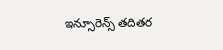ఇన్సూరెన్స్ తదితర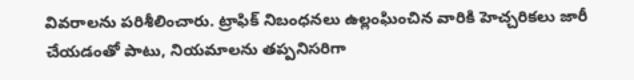వివరాలను పరిశీలించారు. ట్రాఫిక్ నిబంధనలు ఉల్లంఘించిన వారికి హెచ్చరికలు జారీ చేయడంతో పాటు, నియమాలను తప్పనిసరిగా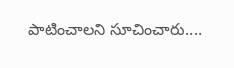పాటించాలని సూచించారు....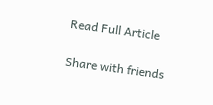Read Full Article

Share with friends